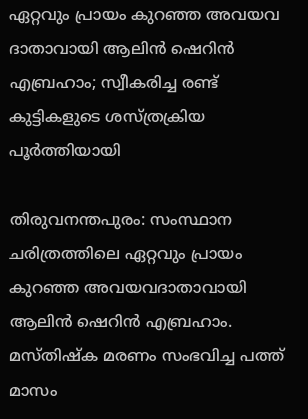ഏറ്റവും പ്രായം കുറഞ്ഞ അവയവ ദാതാവായി ആലിന്‍ ഷെറിന്‍ എബ്രഹാം; സ്വീകരിച്ച രണ്ട് കുട്ടികളുടെ ശസ്ത്രക്രിയ പൂര്‍ത്തിയായി

തിരുവനന്തപുരം: സംസ്ഥാന ചരിത്രത്തിലെ ഏറ്റവും പ്രായം കുറഞ്ഞ അവയവദാതാവായി ആലിന്‍ ഷെറിന്‍ എബ്രഹാം. മസ്തിഷ്ക മരണം സംഭവിച്ച പത്ത് മാസം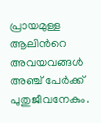പ്രായമുള്ള ആലിന്‍റെ അവയവങ്ങള്‍ അഞ്ച് പേര്‍ക്ക് പുതുജീവനേകും.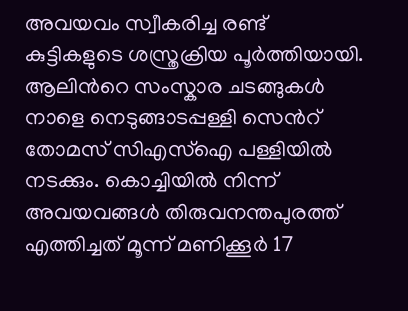അവയവം സ്വീകരിച്ച രണ്ട് കുട്ടികളുടെ ശസ്ത്രക്രിയ പൂര്‍ത്തിയായി. ആലിന്‍റെ സംസ്കാര ചടങ്ങുകള്‍ നാളെ നെടുങ്ങാടപ്പള്ളി സെന്‍റ് തോമസ് സിഎസ്ഐ പള്ളിയില്‍ നടക്കും. കൊച്ചിയിൽ നിന്ന് അവയവങ്ങൾ തിരുവനന്തപുരത്ത് എത്തിച്ചത് മൂന്ന് മണിക്കൂർ 17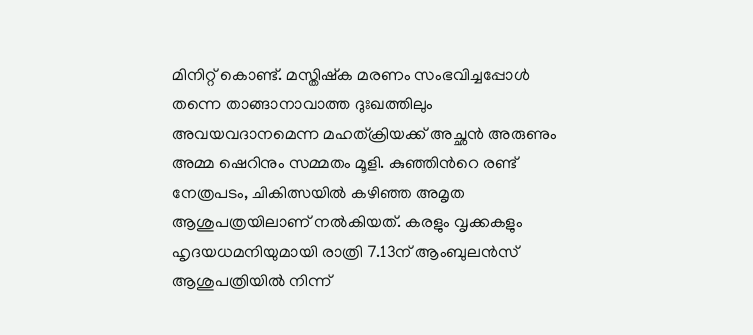മിനിറ്റ് കൊണ്ട്. മസ്തിഷ്ക മരണം സംഭവിച്ചപ്പോള്‍ തന്നെ താങ്ങാനാവാത്ത ദുഃഖത്തിലും അവയവദാനമെന്ന മഹത്ക്രിയക്ക് അച്ഛന്‍ അരുണും അമ്മ ഷെറിനും സമ്മതം മൂളി. കുഞ്ഞിന്‍റെ രണ്ട് നേത്രപടം, ചികിത്സയില്‍ കഴിഞ്ഞ അമൃത ആശുപത്രയിലാണ് നല്‍കിയത്. കരളും വൃക്കകളും ഹൃദയധമനിയുമായി രാത്രി 7.13ന് ആംബുലന്‍സ് ആശുപത്രിയില്‍ നിന്ന്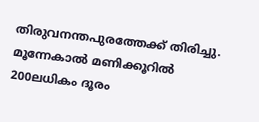തിരുവനന്തപുരത്തേക്ക് തിരിച്ചു. മൂന്നേകാല്‍ മണിക്കൂറില്‍ 200ലധികം ദൂരം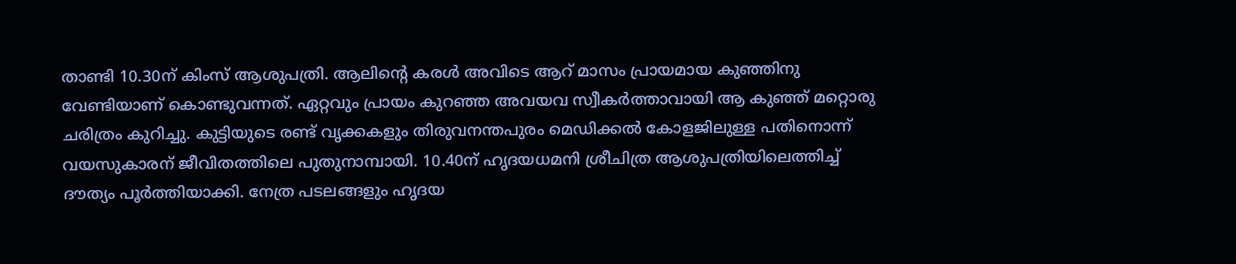താണ്ടി 10.30ന് കിംസ് ആശുപത്രി. ആലിന്‍റെ കരള്‍ അവിടെ ആറ് മാസം പ്രായമായ കുഞ്ഞിനു വേണ്ടിയാണ് കൊണ്ടുവന്നത്. ഏറ്റവും പ്രായം കുറഞ്ഞ അവയവ സ്വീകര്‍ത്താവായി ആ കുഞ്ഞ് മറ്റൊരു ചരിത്രം കുറിച്ചു. കുട്ടിയുടെ രണ്ട് വൃക്കകളും തിരുവനന്തപുരം മെഡിക്കല്‍ കോളജിലുള്ള പതിനൊന്ന് വയസുകാരന് ജീവിതത്തിലെ പുതുനാമ്പായി. 10.40ന് ഹൃദയധമനി ശ്രീചിത്ര ആശുപത്രിയിലെത്തിച്ച് ദൗത്യം പൂര്‍ത്തിയാക്കി. നേത്ര പടലങ്ങളും ഹൃദയ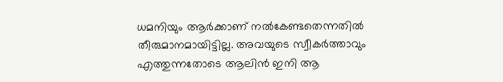ധമനിയും ആര്‍ക്കാണ് നല്‍കേണ്ടതെന്നതില്‍ തീരുമാനമായിട്ടില്ല. അവയുടെ സ്വീകര്‍ത്താവും എത്തുന്നതോടെ ആലിന്‍ ഇനി ആ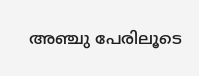അഞ്ചു പേരിലൂടെ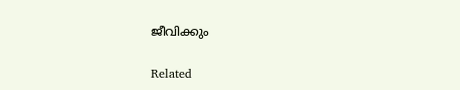ജീവിക്കും

Related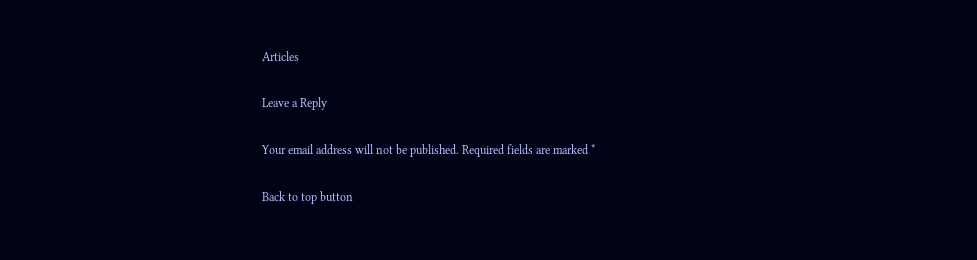Articles

Leave a Reply

Your email address will not be published. Required fields are marked *

Back to top button